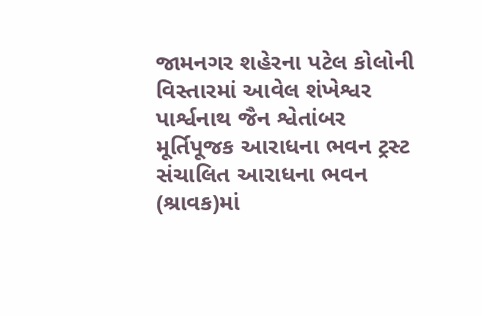જામનગર શહેરના પટેલ કોલોની વિસ્તારમાં આવેલ શંખેશ્વર પાર્શ્વનાથ જૈન શ્વેતાંબર મૂર્તિપૂજક આરાધના ભવન ટ્રસ્ટ સંચાલિત આરાધના ભવન (શ્રાવક)માં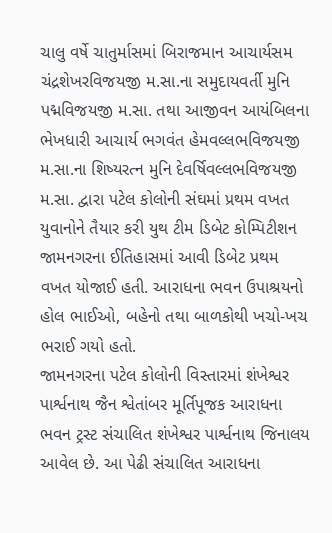ચાલુ વર્ષે ચાતુર્માસમાં બિરાજમાન આચાર્યસમ ચંદ્રશેખરવિજયજી મ.સા.ના સમુદાયવર્તી મુનિ પદ્મવિજયજી મ.સા. તથા આજીવન આયંબિલના ભેખધારી આચાર્ય ભગવંત હેમવલ્લભવિજયજી મ.સા.ના શિષ્યરત્ન મુનિ દેવર્ષિવલ્લભવિજયજી મ.સા. દ્વારા પટેલ કોલોની સંઘમાં પ્રથમ વખત યુવાનોને તૈયાર કરી યુથ ટીમ ડિબેટ કોમ્પિટીશન જામનગરના ઈતિહાસમાં આવી ડિબેટ પ્રથમ વખત યોજાઈ હતી. આરાધના ભવન ઉપાશ્રયનો હોલ ભાઈઓ, બહેનો તથા બાળકોથી ખચો-ખચ ભરાઈ ગયો હતો.
જામનગરના પટેલ કોલોની વિસ્તારમાં શંખેશ્વર પાર્શ્વનાથ જૈન શ્વેતાંબર મૂર્તિપૂજક આરાધના ભવન ટ્રસ્ટ સંચાલિત શંખેશ્વર પાર્શ્વનાથ જિનાલય આવેલ છે. આ પેઢી સંચાલિત આરાધના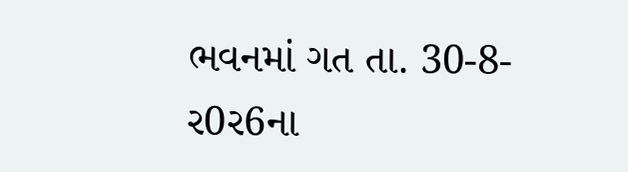ભવનમાં ગત તા. 30-8-ર0ર6ના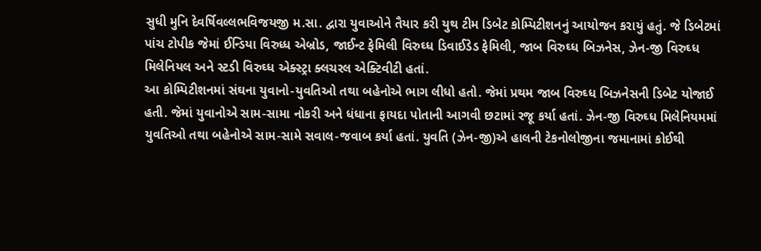સુધી મુનિ દેવર્ષિવલ્લભવિજયજી મ.સા. દ્વારા યુવાઓને તૈયાર કરી યુથ ટીમ ડિબેટ કોમ્પિટીશનનું આયોજન કરાયું હતું. જે ડિબેટમાં પાંચ ટોપીક જેમાં ઈન્ડિયા વિરુધ્ધ એબ્રોડ, જાઈન્ટ ફેમિલી વિરુઘ્ધ ડિવાઈડેડ ફેમિલી, જાબ વિરુઘ્ધ બિઝનેસ, ઝેન-જી વિરુઘ્ધ મિલેનિયલ અને સ્ટડી વિરુઘ્ધ એક્સ્ટ્રા ક્લચરલ એક્ટિવીટી હતાં.
આ કોમ્પિટીશનમાં સંઘના યુવાનો-યુવતિઓ તથા બહેનોએ ભાગ લીધો હતો. જેમાં પ્રથમ જાબ વિરુઘ્ધ બિઝનેસની ડિબેટ યોજાઈ હતી. જેમાં યુવાનોએ સામ-સામા નોકરી અને ધંધાના ફાયદા પોતાની આગવી છટામાં રજૂ કર્યા હતાં. ઝેન-જી વિરુઘ્ધ મિલેનિયમમાં યુવતિઓ તથા બહેનોએ સામ-સામે સવાલ-જવાબ કર્યા હતાં. યુવતિ (ઝેન-જી)એ હાલની ટેકનોલોજીના જમાનામાં કોઈથી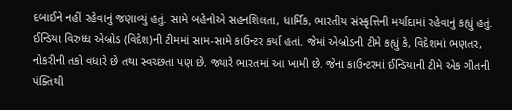દબાઈને નહીં રહેવાનું જણાવ્યું હતું. સામે બહેનોએ સહનશિલતા, ધાર્મિક, ભારતીય સંસ્કૃત્તિની મર્યાદામાં રહેવાનું કહ્યું હતું.
ઈન્ડિયા વિરુધ્ધ એબ્રોડ (વિદેશ)ની ટીમમાં સામ-સામે કાઉન્ટર કર્યા હતાં. જેમાં એબ્રોડની ટીમે કહ્યું કે, વિદેશમાં ભણતર, નોકરીની તકો વધારે છે તથા સ્વચ્છતા પણ છે. જ્યારે ભારતમાં આ ખામી છે. જેના કાઉન્ટરમાં ઈન્ડિયાની ટીમે એક ગીતની પંક્તિથી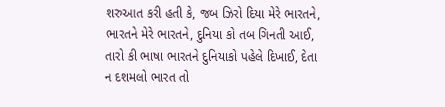શરુઆત કરી હતી કે, જબ ઝિરો દિયા મેરે ભારતને, ભારતને મેરે ભારતને, દુનિયા કો તબ ગિનતી આઈ, તારો કી ભાષા ભારતને દુનિયાકો પહેલે દિખાઈ, દેતા ન દશમલો ભારત તો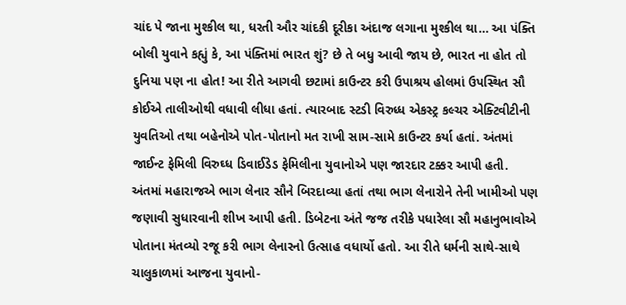ચાંદ પે જાના મુશ્કીલ થા, ધરતી ઔર ચાંદકી દૂરીકા અંદાજ લગાના મુશ્કીલ થા… આ પંક્તિ બોલી યુવાને કહ્યું કે, આ પંક્તિમાં ભારત શું? છે તે બધુ આવી જાય છે, ભારત ના હોત તો દુનિયા પણ ના હોત! આ રીતે આગવી છટામાં કાઉન્ટર કરી ઉપાશ્રય હોલમાં ઉપસ્થિત સૌ કોઈએ તાલીઓથી વધાવી લીધા હતાં. ત્યારબાદ સ્ટડી વિરુધ્ધ એકસ્ટ્ર કલ્ચર એક્ટિવીટીની યુવતિઓ તથા બહેનોએ પોત-પોતાનો મત રાખી સામ-સામે કાઉન્ટર કર્યા હતાં. અંતમાં જાઈન્ટ ફેમિલી વિરુઘ્ધ ડિવાઈડેડ ફેમિલીના યુવાનોએ પણ જારદાર ટક્કર આપી હતી.
અંતમાં મહારાજએ ભાગ લેનાર સૌને બિરદાવ્યા હતાં તથા ભાગ લેનારોને તેની ખામીઓ પણ જણાવી સુધારવાની શીખ આપી હતી. ડિબેટના અંતે જજ તરીકે પધારેલા સૌ મહાનુભાવોએ પોતાના મંતવ્યો રજૂ કરી ભાગ લેનારનો ઉત્સાહ વધાર્યો હતો. આ રીતે ધર્મની સાથે-સાથે ચાલુકાળમાં આજના યુવાનો-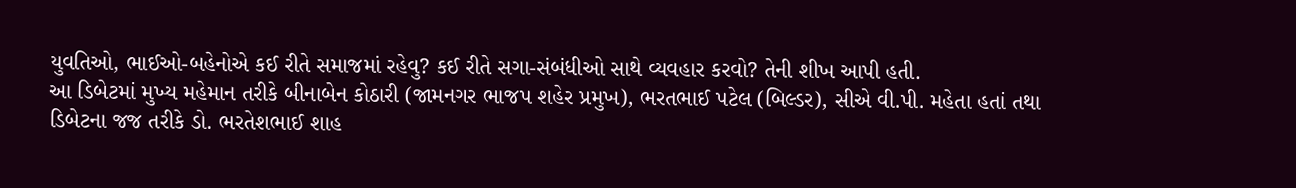યુવતિઓ, ભાઈઓ-બહેનોએ કઈ રીતે સમાજમાં રહેવુ? કઈ રીતે સગા-સંબંધીઓ સાથે વ્યવહાર કરવો? તેની શીખ આપી હતી.
આ ડિબેટમાં મુખ્ય મહેમાન તરીકે બીનાબેન કોઠારી (જામનગર ભાજપ શહેર પ્રમુખ), ભરતભાઈ પટેલ (બિલ્ડર), સીએ વી.પી. મહેતા હતાં તથા ડિબેટના જજ તરીકે ડો. ભરતેશભાઈ શાહ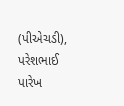(પીએચડી), પરેશભાઈ પારેખ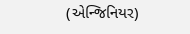(એન્જિનિયર)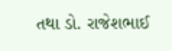તથા ડો. રાજેશભાઈ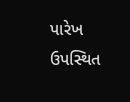પારેખ ઉપસ્થિત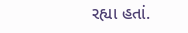રહ્યા હતાં.